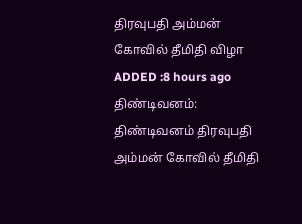திரவுபதி அம்மன் கோவில் தீமிதி விழா
ADDED :8 hours ago
திண்டிவனம்: திண்டிவனம் திரவுபதி அம்மன் கோவில் தீமிதி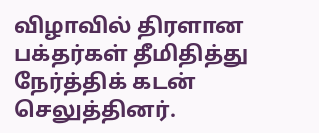விழாவில் திரளான பக்தர்கள் தீமிதித்து நேர்த்திக் கடன் செலுத்தினர்.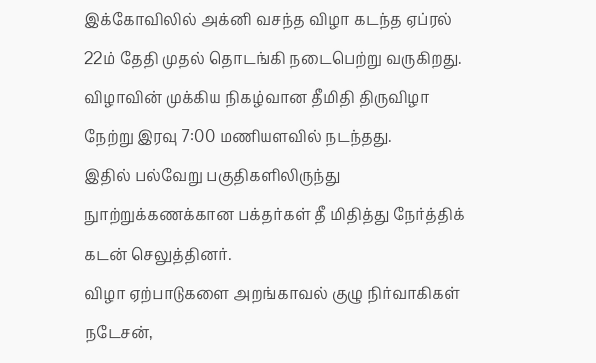இக்கோவிலில் அக்னி வசந்த விழா கடந்த ஏப்ரல் 22ம் தேதி முதல் தொடங்கி நடைபெற்று வருகிறது. விழாவின் முக்கிய நிகழ்வான தீமிதி திருவிழா நேற்று இரவு 7:00 மணியளவில் நடந்தது.
இதில் பல்வேறு பகுதிகளிலிருந்து நுாற்றுக்கணக்கான பக்தர்கள் தீ மிதித்து நேர்த்திக் கடன் செலுத்தினர்.
விழா ஏற்பாடுகளை அறங்காவல் குழு நிர்வாகிகள் நடேசன்,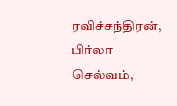ரவிச்சந்திரன், பிர்லா செல்வம்,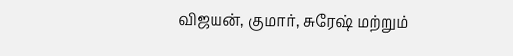விஜயன், குமார், சுரேஷ் மற்றும்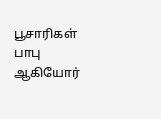பூசாரிகள் பாபு ஆகியோர்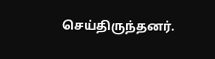செய்திருந்தனர்.